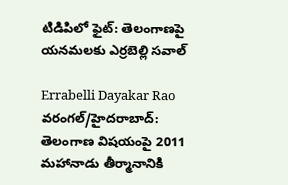టిడిపిలో ఫైట్: తెలంగాణపై యనమలకు ఎర్రబెల్లి సవాల్

Errabelli Dayakar Rao
వరంగల్/హైదరాబాద్: తెలంగాణ విషయంపై 2011 మహానాడు తీర్మానానికి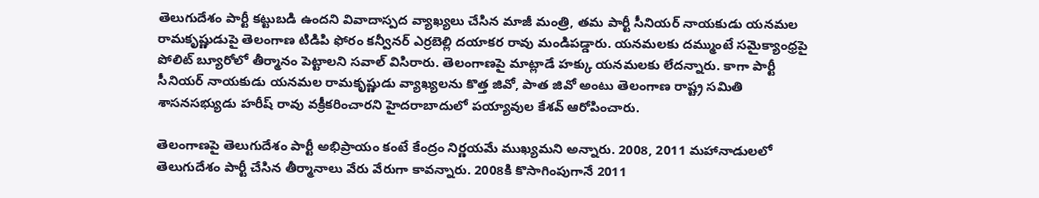తెలుగుదేశం పార్టీ కట్టుబడి ఉందని వివాదాస్పద వ్యాఖ్యలు చేసిన మాజీ మంత్రి, తమ పార్టీ సీనియర్ నాయకుడు యనమల రామకృష్ణుడుపై తెలంగాణ టిడిపి ఫోరం కన్వీనర్ ఎర్రబెల్లి దయాకర రావు మండిపడ్డారు. యనమలకు దమ్ముంటే సమైక్యాంధ్రపై పోలిట్ బ్యూరోలో తీర్మానం పెట్టాలని సవాల్ విసిరారు. తెలంగాణపై మాట్లాడే హక్కు యనమలకు లేదన్నారు. కాగా పార్టీ సీనియర్ నాయకుడు యనమల రామకృష్ణుడు వ్యాఖ్యలను కొత్త జివో, పాత జివో అంటు తెలంగాణ రాష్ట్ర సమితి శాసనసభ్యుడు హరీష్ రావు వక్రీకరించారని హైదరాబాదులో పయ్యావుల కేశవ్ ఆరోపించారు.

తెలంగాణపై తెలుగుదేశం పార్టీ అభిప్రాయం కంటే కేంద్రం నిర్ణయమే ముఖ్యమని అన్నారు. 2008, 2011 మహానాడులలో తెలుగుదేశం పార్టీ చేసిన తీర్మానాలు వేరు వేరుగా కావన్నారు. 2008కి కొసాగింపుగానే 2011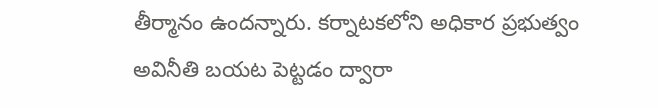తీర్మానం ఉందన్నారు. కర్నాటకలోని అధికార ప్రభుత్వం అవినీతి బయట పెట్టడం ద్వారా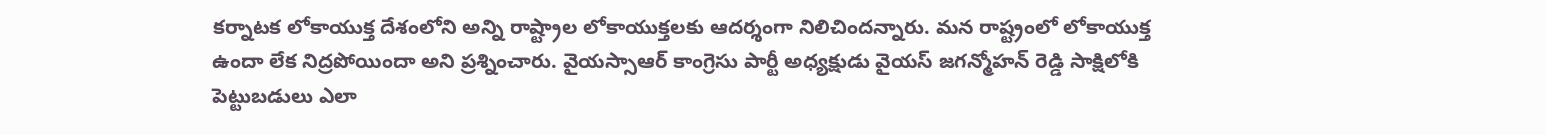కర్నాటక లోకాయుక్త దేశంలోని అన్ని రాష్ట్రాల లోకాయుక్తలకు ఆదర్శంగా నిలిచిందన్నారు. మన రాష్ట్రంలో లోకాయుక్త ఉందా లేక నిద్రపోయిందా అని ప్రశ్నించారు. వైయస్సాఆర్ కాంగ్రెసు పార్టీ అధ్యక్షుడు వైయస్ జగన్మోహన్ రెడ్డి సాక్షిలోకి పెట్టుబడులు ఎలా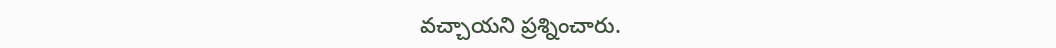వచ్చాయని ప్రశ్నించారు.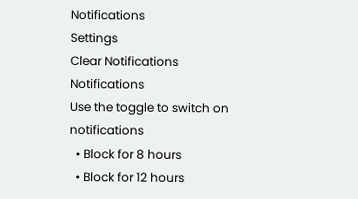Notifications
Settings
Clear Notifications
Notifications
Use the toggle to switch on notifications
  • Block for 8 hours
  • Block for 12 hours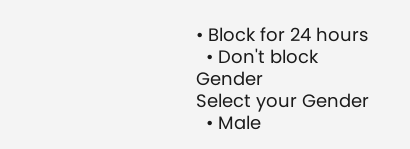• Block for 24 hours
  • Don't block
Gender
Select your Gender
  • Male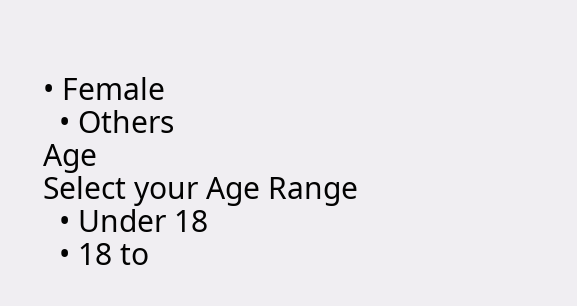• Female
  • Others
Age
Select your Age Range
  • Under 18
  • 18 to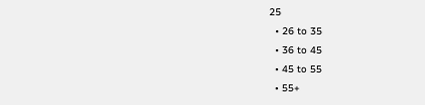25
  • 26 to 35
  • 36 to 45
  • 45 to 55
  • 55+